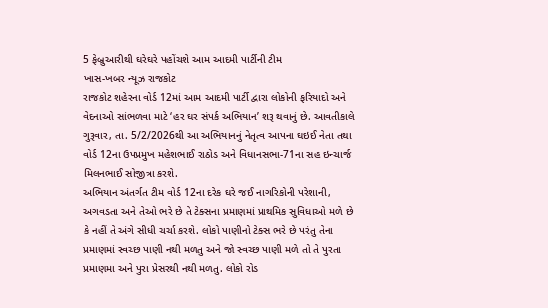5 ફેબ્રુઆરીથી ઘરેઘરે પહોંચશે આમ આદમી પાર્ટીની ટીમ
ખાસ-ખબર ન્યૂઝ રાજકોટ
રાજકોટ શહેરના વોર્ડ 12માં આમ આદમી પાર્ટી દ્વારા લોકોની ફરિયાદો અને વેદનાઓ સાંભળવા માટે ‘હર ઘર સંપર્ક અભિયાન’ શરૂ થવાનું છે. આવતીકાલે ગુરૂવાર, તા. 5/2/2026થી આ અભિયાનનું નેતૃત્વ આપના ઘઇઈ નેતા તથા વોર્ડ 12ના ઉપપ્રમુખ મહેશભાઈ રાઠોડ અને વિધાનસભા-71ના સહ ઇન્ચાર્જ મિલનભાઈ સોજીત્રા કરશે.
અભિયાન અંતર્ગત ટીમ વોર્ડ 12ના દરેક ઘરે જઈ નાગરિકોની પરેશાની, અગવડતા અને તેઓ ભરે છે તે ટેક્સના પ્રમાણમાં પ્રાથમિક સુવિધાઓ મળે છે કે નહીં તે અંગે સીધી ચર્ચા કરશે. લોકો પાણીનો ટેક્સ ભરે છે પરંતુ તેના પ્રમાણમાં સ્વચ્છ પાણી નથી મળતુ અને જો સ્વચ્છ પાણી મળે તો તે પુરતા પ્રમાણમા અને પુરા પ્રેસરથી નથી મળતુ. લોકો રોડ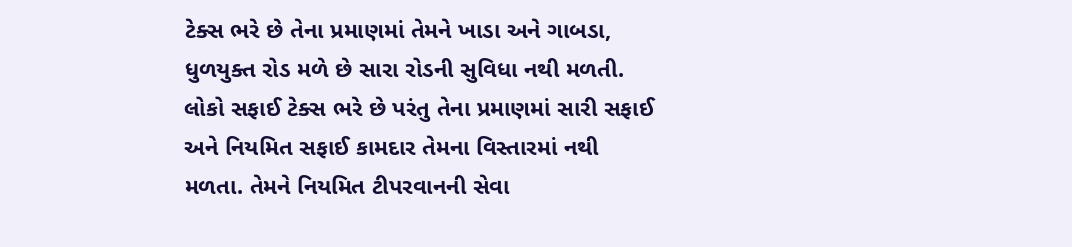ટેક્સ ભરે છે તેના પ્રમાણમાં તેમને ખાડા અને ગાબડા, ધુળયુક્ત રોડ મળે છે સારા રોડની સુવિધા નથી મળતી. લોકો સફાઈ ટેક્સ ભરે છે પરંતુ તેના પ્રમાણમાં સારી સફાઈ અને નિયમિત સફાઈ કામદાર તેમના વિસ્તારમાં નથી મળતા. તેમને નિયમિત ટીપરવાનની સેવા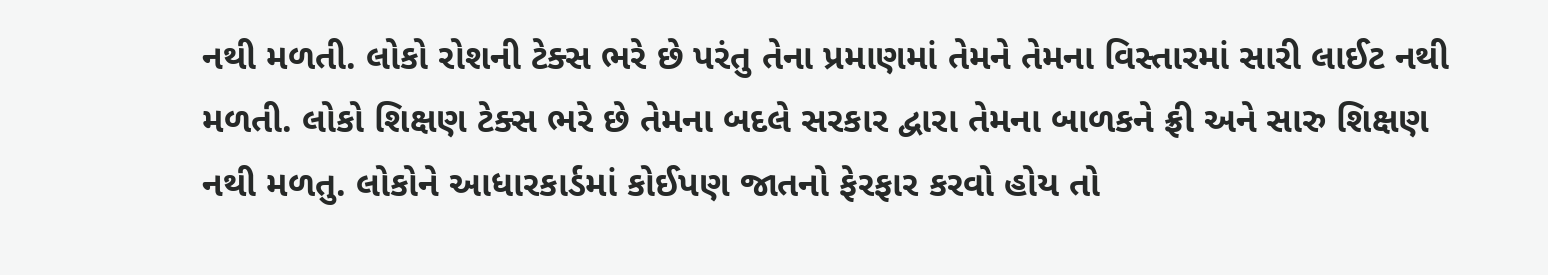નથી મળતી. લોકો રોશની ટેક્સ ભરે છે પરંતુ તેના પ્રમાણમાં તેમને તેમના વિસ્તારમાં સારી લાઈટ નથી મળતી. લોકો શિક્ષણ ટેક્સ ભરે છે તેમના બદલે સરકાર દ્વારા તેમના બાળકને ફ્રી અને સારુ શિક્ષણ નથી મળતુ. લોકોને આધારકાર્ડમાં કોઈપણ જાતનો ફેરફાર કરવો હોય તો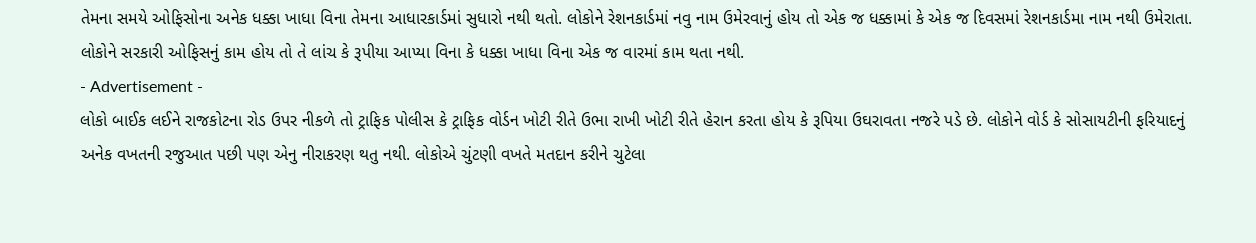તેમના સમયે ઓફિસોના અનેક ધક્કા ખાધા વિના તેમના આધારકાર્ડમાં સુધારો નથી થતો. લોકોને રેશનકાર્ડમાં નવુ નામ ઉમેરવાનું હોય તો એક જ ધક્કામાં કે એક જ દિવસમાં રેશનકાર્ડમા નામ નથી ઉમેરાતા. લોકોને સરકારી ઓફિસનું કામ હોય તો તે લાંચ કે રૂપીયા આપ્યા વિના કે ધક્કા ખાધા વિના એક જ વારમાં કામ થતા નથી.
- Advertisement -
લોકો બાઈક લઈને રાજકોટના રોડ ઉપર નીકળે તો ટ્રાફિક પોલીસ કે ટ્રાફિક વોર્ડન ખોટી રીતે ઉભા રાખી ખોટી રીતે હેરાન કરતા હોય કે રૂપિયા ઉઘરાવતા નજરે પડે છે. લોકોને વોર્ડ કે સોસાયટીની ફરિયાદનું અનેક વખતની રજુઆત પછી પણ એનુ નીરાકરણ થતુ નથી. લોકોએ ચુંટણી વખતે મતદાન કરીને ચુટેલા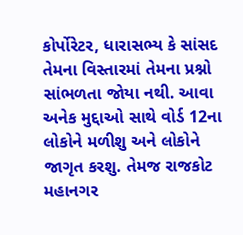કોર્પોરેટર, ધારાસભ્ય કે સાંસદ તેમના વિસ્તારમાં તેમના પ્રશ્નો સાંભળતા જોયા નથી. આવા અનેક મુદ્દાઓ સાથે વોર્ડ 12ના લોકોને મળીશુ અને લોકોને જાગૃત કરશુ. તેમજ રાજકોટ મહાનગર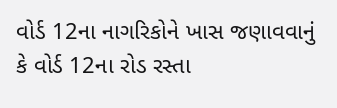વોર્ડ 12ના નાગરિકોને ખાસ જણાવવાનું કે વોર્ડ 12ના રોડ રસ્તા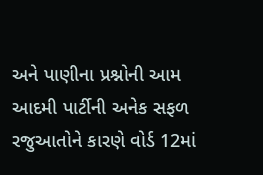અને પાણીના પ્રશ્નોની આમ આદમી પાર્ટીની અનેક સફળ રજુઆતોને કારણે વોર્ડ 12માં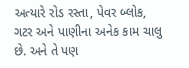અત્યારે રોડ રસ્તા, પેવર બ્લોક, ગટર અને પાણીના અનેક કામ ચાલુ છે. અને તે પણ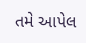તમે આપેલ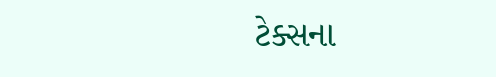ટેક્સના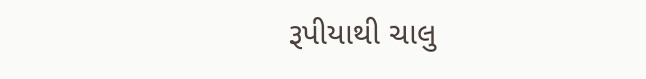રૂપીયાથી ચાલુ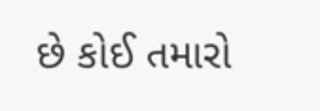છે કોઈ તમારો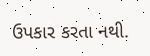ઉપકાર કરતા નથી.